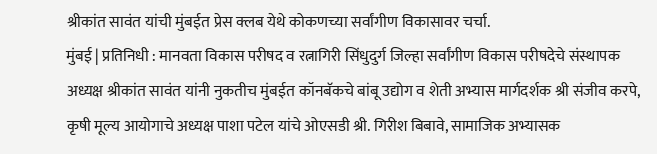श्रीकांत सावंत यांची मुंबईत प्रेस क्लब येथे कोकणच्या सर्वांगीण विकासावर चर्चा.
मुंबई | प्रतिनिधी : मानवता विकास परीषद व रत्नागिरी सिंधुदुर्ग जिल्हा सर्वांगीण विकास परीषदेचे संस्थापक अध्यक्ष श्रीकांत सावंत यांनी नुकतीच मुंबईत कॉनबॅकचे बांबू उद्योग व शेती अभ्यास मार्गदर्शक श्री संजीव करपे, कृषी मूल्य आयोगाचे अध्यक्ष पाशा पटेल यांचे ओएसडी श्री. गिरीश बिबावे, सामाजिक अभ्यासक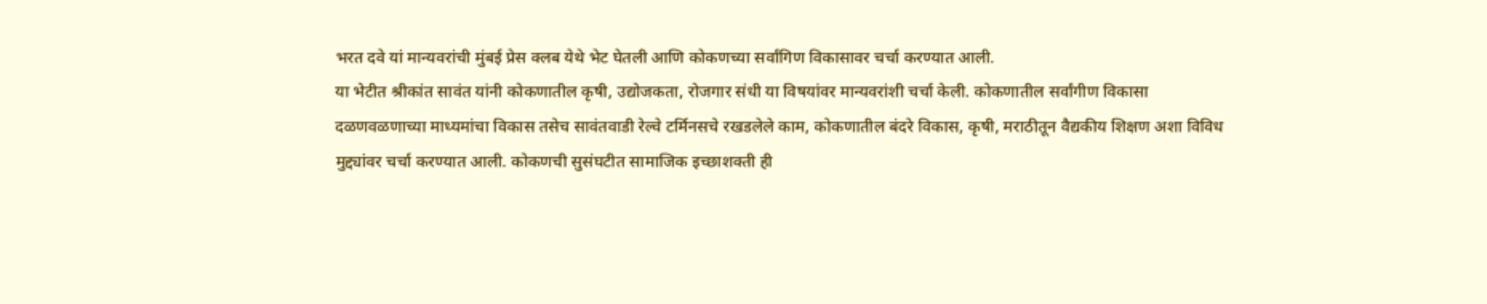भरत दवे यां मान्यवरांची मुंबई प्रेस क्लब येथे भेट घेतली आणि कोकणच्या सर्वांगिण विकासावर चर्चा करण्यात आली.
या भेटीत श्रीकांत सावंत यांनी कोकणातील कृषी, उद्योजकता, रोजगार संधी या विषयांवर मान्यवरांशी चर्चा केली. कोकणातील सर्वांगीण विकासा दळणवळणाच्या माध्यमांचा विकास तसेच सावंतवाडी रेल्वे टर्मिनसचे रखडलेले काम, कोकणातील बंदरे विकास, कृषी, मराठीतून वैद्यकीय शिक्षण अशा विविध मुद्द्यांवर चर्चा करण्यात आली. कोकणची सुसंघटीत सामाजिक इच्छाशक्ती ही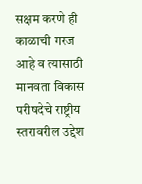सक्षम करणे ही काळाची गरज आहे व त्यासाठी मानवता विकास परीषदेचे राष्ट्रीय स्तरावरील उद्देश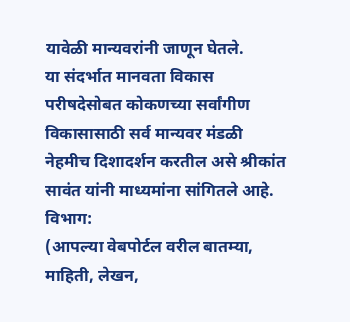यावेळी मान्यवरांनी जाणून घेतले.
या संदर्भात मानवता विकास परीषदेसोबत कोकणच्या सर्वांगीण विकासासाठी सर्व मान्यवर मंडळी नेहमीच दिशादर्शन करतील असे श्रीकांत सावंत यांनी माध्यमांना सांगितले आहे.
विभाग:
(आपल्या वेबपोर्टल वरील बातम्या, माहिती, लेखन,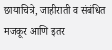छायाचित्रे, जाहीराती व संबंधित मजकूर आणि इतर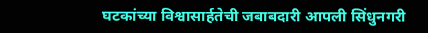घटकांच्या विश्वासार्हतेची जबाबदारी आपली सिंधुनगरी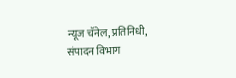न्यूज चॅनेल, प्रतिनिधी, संपादन विभाग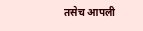तसेच आपली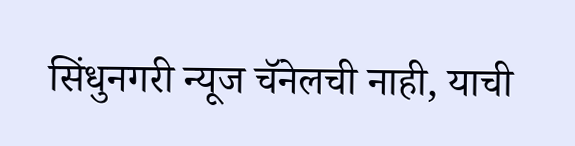सिंधुनगरी न्यूज चॅनेलची नाही, याची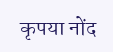कृपया नोंद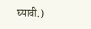घ्यावी.)